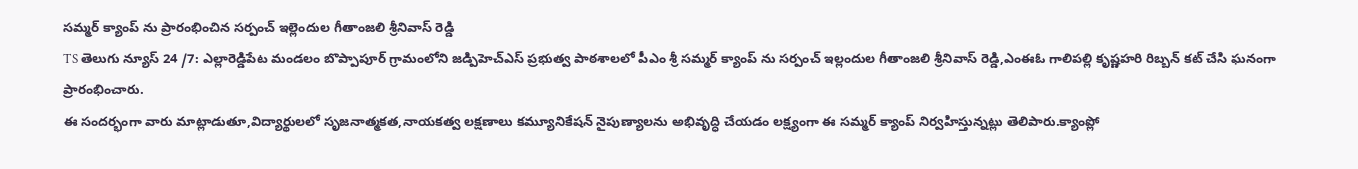సమ్మర్ క్యాంప్ ను ప్రారంభించిన సర్పంచ్ ఇల్లెందుల గీతాంజలి శ్రీనివాస్ రెడ్డి
TS తెలుగు న్యూస్ 24 /7: ఎల్లారెడ్డిపేట మండలం బొప్పాపూర్ గ్రామంలోని జడ్పిహెచ్ఎస్ ప్రభుత్వ పాఠశాలలో పీఎం శ్రీ సమ్మర్ క్యాంప్ ను సర్పంచ్ ఇల్లందుల గీతాంజలి శ్రీనివాస్ రెడ్డి,ఎంఈఓ గాలిపల్లి కృష్ణహరి రిబ్బన్ కట్ చేసి ఘనంగా ప్రారంభించారు.
ఈ సందర్భంగా వారు మాట్లాడుతూ,విద్యార్థులలో సృజనాత్మకత,నాయకత్వ లక్షణాలు కమ్యూనికేషన్ నైపుణ్యాలను అభివృద్ధి చేయడం లక్ష్యంగా ఈ సమ్మర్ క్యాంప్ నిర్వహిస్తున్నట్లు తెలిపారు.క్యాంప్లో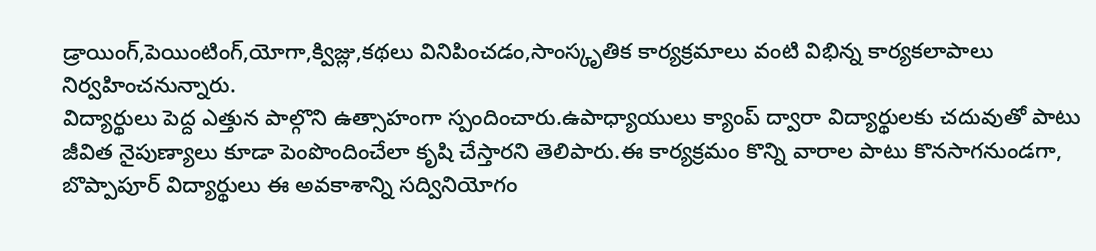డ్రాయింగ్,పెయింటింగ్,యోగా,క్విజ్లు,కథలు వినిపించడం,సాంస్కృతిక కార్యక్రమాలు వంటి విభిన్న కార్యకలాపాలు నిర్వహించనున్నారు.
విద్యార్థులు పెద్ద ఎత్తున పాల్గొని ఉత్సాహంగా స్పందించారు.ఉపాధ్యాయులు క్యాంప్ ద్వారా విద్యార్థులకు చదువుతో పాటు జీవిత నైపుణ్యాలు కూడా పెంపొందించేలా కృషి చేస్తారని తెలిపారు.ఈ కార్యక్రమం కొన్ని వారాల పాటు కొనసాగనుండగా, బొప్పాపూర్ విద్యార్థులు ఈ అవకాశాన్ని సద్వినియోగం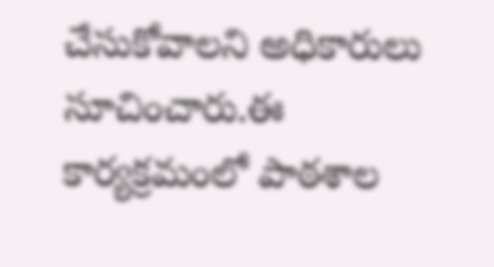చేసుకోవాలని అధికారులు సూచించారు.ఈ కార్యక్రమంలో పాఠశాల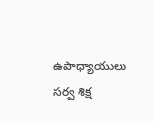ఉపాధ్యాయులు సర్వ శిక్ష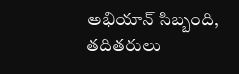అభియాన్ సిబ్బంది, తదితరులు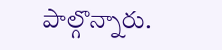పాల్గొన్నారు.